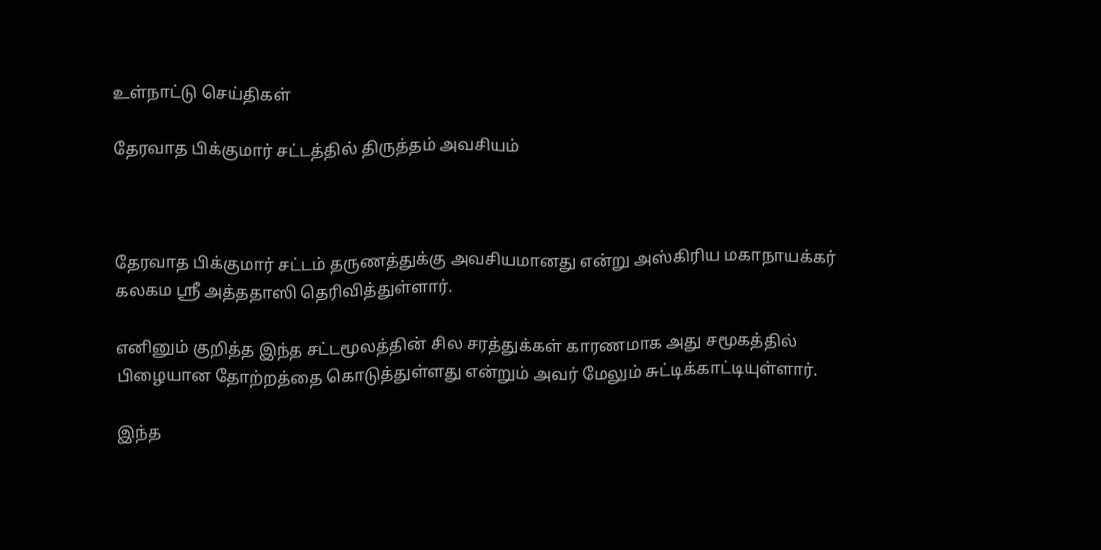உள்நாட்டு செய்திகள்

தேரவாத பிக்குமார் சட்டத்தில் திருத்தம் அவசியம்



தேரவாத பிக்குமார் சட்டம் தருணத்துக்கு அவசியமானது என்று அஸ்கிரிய மகாநாயக்கர் கலகம ஸ்ரீ அத்ததாஸி தெரிவித்துள்ளார்.

எனினும் குறித்த இந்த சட்டமூலத்தின் சில சரத்துக்கள் காரணமாக அது சமூகத்தில் பிழையான தோற்றத்தை கொடுத்துள்ளது என்றும் அவர் மேலும் சுட்டிக்காட்டியுள்ளார்.

இந்த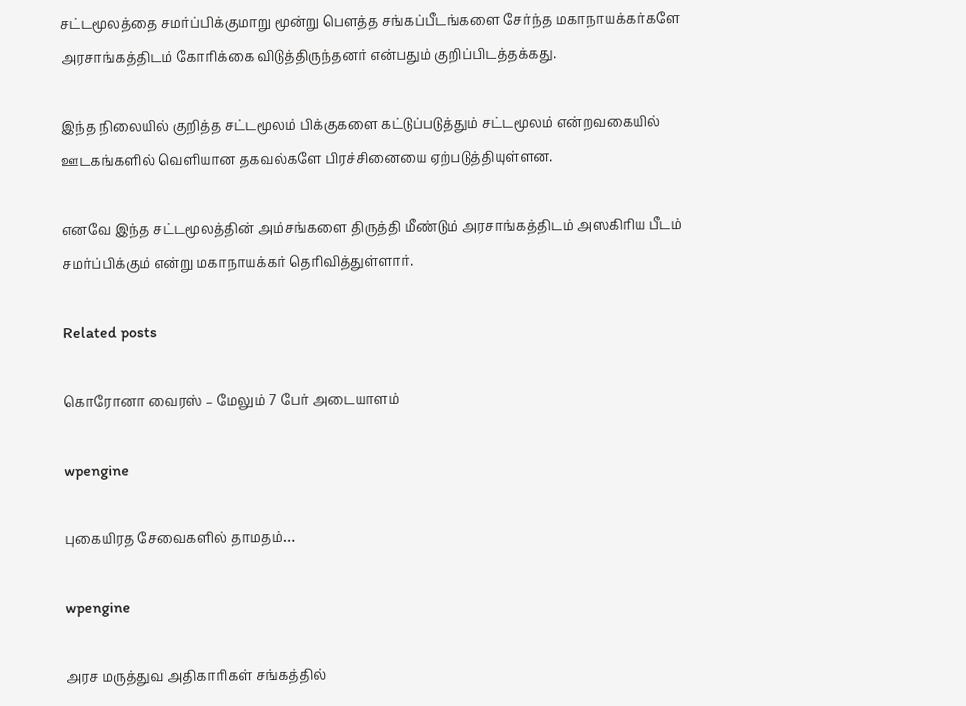சட்டமூலத்தை சமர்ப்பிக்குமாறு மூன்று பௌத்த சங்கப்பீடங்களை சேர்ந்த மகாநாயக்கர்களே அரசாங்கத்திடம் கோரிக்கை விடுத்திருந்தனர் என்பதும் குறிப்பிடத்தக்கது.

இந்த நிலையில் குறித்த சட்டமூலம் பிக்குகளை கட்டுப்படுத்தும் சட்டமூலம் என்றவகையில் ஊடகங்களில் வெளியான தகவல்களே பிரச்சினையை ஏற்படுத்தியுள்ளன.

எனவே இந்த சட்டமூலத்தின் அம்சங்களை திருத்தி மீண்டும் அரசாங்கத்திடம் அஸகிரிய பீடம் சமர்ப்பிக்கும் என்று மகாநாயக்கர் தெரிவித்துள்ளார்.

Related posts

கொரோனா வைரஸ் – மேலும் 7 பேர் அடையாளம்

wpengine

புகையிரத சேவைகளில் தாமதம்…

wpengine

அரச மருத்துவ அதிகாரிகள் சங்கத்தில்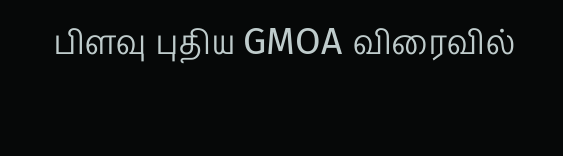பிளவு புதிய GMOA விரைவில்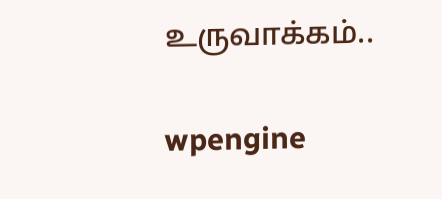உருவாக்கம்..

wpengine